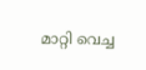മാറ്റി വെച്ച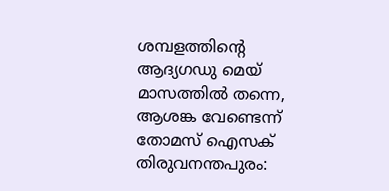ശമ്പളത്തിന്റെ ആദ്യഗഡു മെയ് മാസത്തിൽ തന്നെ, ആശങ്ക വേണ്ടെന്ന് തോമസ് ഐസക്
തിരുവനന്തപുരം: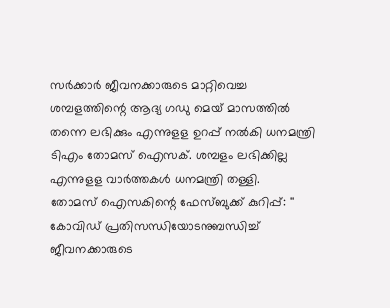സർക്കാർ ജീവനക്കാരുടെ മാറ്റിവെച്ച ശമ്പളത്തിന്റെ ആദ്യ ഗഡു മെയ് മാസത്തിൽ തന്നെ ലഭിക്കും എന്നുളള ഉറപ്പ് നൽകി ധനമന്ത്രി ടിഎം തോമസ് ഐസക്. ശമ്പളം ലഭിക്കില്ല എന്നുളള വാർത്തകൾ ധനമന്ത്രി തള്ളി.
തോമസ് ഐസകിന്റെ ഫേസ്ബുക്ക് കുറിപ്പ്: '' കോവിഡ് പ്രതിസന്ധിയോടനുബന്ധിച്ച് ജീവനക്കാരുടെ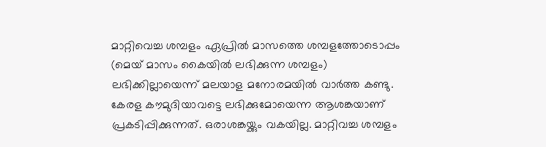മാറ്റിവെച്ച ശമ്പളം ഏപ്രിൽ മാസത്തെ ശമ്പളത്തോടൊപ്പം (മെയ് മാസം കൈയിൽ ലഭിക്കുന്ന ശമ്പളം) ലഭിക്കില്ലായെന്ന് മലയാള മനോരമയിൽ വാർത്ത കണ്ടു. കേരള കൗമുദിയാവട്ടെ ലഭിക്കുമോയെന്ന ആശങ്കയാണ് പ്രകടിപ്പിക്കുന്നത്. ഒരാശങ്കയ്ക്കും വകയില്ല. മാറ്റിവച്ച ശമ്പളം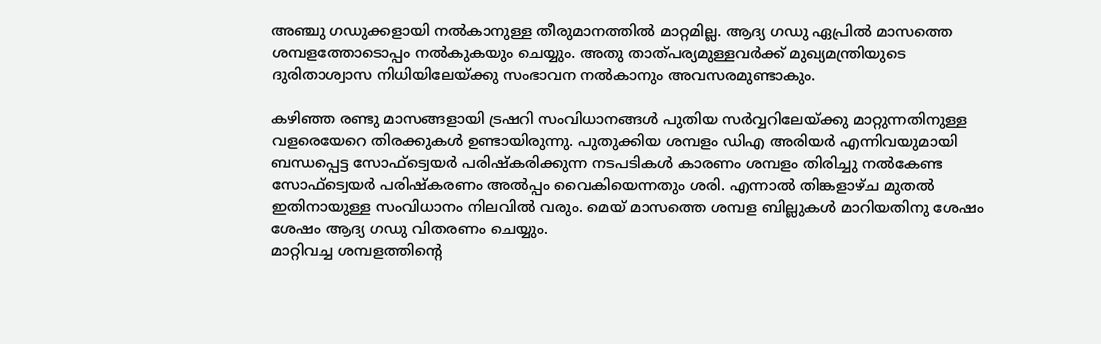അഞ്ചു ഗഡുക്കളായി നൽകാനുള്ള തീരുമാനത്തിൽ മാറ്റമില്ല. ആദ്യ ഗഡു ഏപ്രിൽ മാസത്തെ ശമ്പളത്തോടൊപ്പം നൽകുകയും ചെയ്യും. അതു താത്പര്യമുള്ളവർക്ക് മുഖ്യമന്ത്രിയുടെ ദുരിതാശ്വാസ നിധിയിലേയ്ക്കു സംഭാവന നൽകാനും അവസരമുണ്ടാകും.

കഴിഞ്ഞ രണ്ടു മാസങ്ങളായി ട്രഷറി സംവിധാനങ്ങൾ പുതിയ സർവ്വറിലേയ്ക്കു മാറ്റുന്നതിനുള്ള വളരെയേറെ തിരക്കുകൾ ഉണ്ടായിരുന്നു. പുതുക്കിയ ശമ്പളം ഡിഎ അരിയർ എന്നിവയുമായി ബന്ധപ്പെട്ട സോഫ്ട്വെയർ പരിഷ്കരിക്കുന്ന നടപടികൾ കാരണം ശമ്പളം തിരിച്ചു നൽകേണ്ട സോഫ്ട്വെയർ പരിഷ്കരണം അൽപ്പം വൈകിയെന്നതും ശരി. എന്നാൽ തിങ്കളാഴ്ച മുതൽ ഇതിനായുള്ള സംവിധാനം നിലവിൽ വരും. മെയ് മാസത്തെ ശമ്പള ബില്ലുകൾ മാറിയതിനു ശേഷം ശേഷം ആദ്യ ഗഡു വിതരണം ചെയ്യും.
മാറ്റിവച്ച ശമ്പളത്തിന്റെ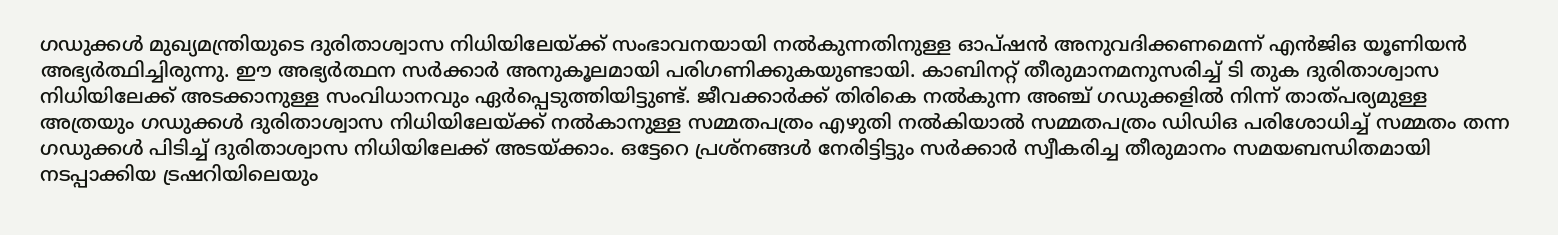ഗഡുക്കൾ മുഖ്യമന്ത്രിയുടെ ദുരിതാശ്വാസ നിധിയിലേയ്ക്ക് സംഭാവനയായി നൽകുന്നതിനുള്ള ഓപ്ഷൻ അനുവദിക്കണമെന്ന് എൻജിഒ യൂണിയൻ അഭ്യർത്ഥിച്ചിരുന്നു. ഈ അഭ്യർത്ഥന സർക്കാർ അനുകൂലമായി പരിഗണിക്കുകയുണ്ടായി. കാബിനറ്റ് തീരുമാനമനുസരിച്ച് ടി തുക ദുരിതാശ്വാസ നിധിയിലേക്ക് അടക്കാനുള്ള സംവിധാനവും ഏർപ്പെടുത്തിയിട്ടുണ്ട്. ജീവക്കാർക്ക് തിരികെ നൽകുന്ന അഞ്ച് ഗഡുക്കളിൽ നിന്ന് താത്പര്യമുള്ള അത്രയും ഗഡുക്കൾ ദുരിതാശ്വാസ നിധിയിലേയ്ക്ക് നൽകാനുള്ള സമ്മതപത്രം എഴുതി നൽകിയാൽ സമ്മതപത്രം ഡിഡിഒ പരിശോധിച്ച് സമ്മതം തന്ന ഗഡുക്കൾ പിടിച്ച് ദുരിതാശ്വാസ നിധിയിലേക്ക് അടയ്ക്കാം. ഒട്ടേറെ പ്രശ്നങ്ങൾ നേരിട്ടിട്ടും സർക്കാർ സ്വീകരിച്ച തീരുമാനം സമയബന്ധിതമായി നടപ്പാക്കിയ ട്രഷറിയിലെയും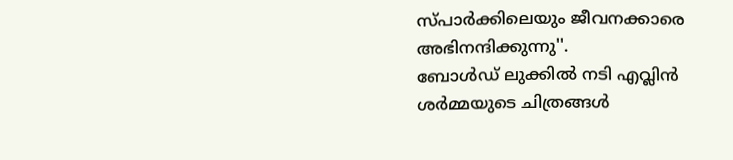സ്പാർക്കിലെയും ജീവനക്കാരെ അഭിനന്ദിക്കുന്നു''.
ബോൾഡ് ലുക്കിൽ നടി എവ്ലിൻ ശർമ്മയുടെ ചിത്രങ്ങൾ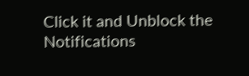Click it and Unblock the Notifications